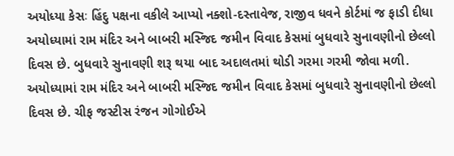અયોધ્યા કેસઃ હિંદુ પક્ષના વકીલે આપ્યો નક્શો-દસ્તાવેજ, રાજીવ ધવને કોર્ટમાં જ ફાડી દીધા
અયોધ્યામાં રામ મંદિર અને બાબરી મસ્જિદ જમીન વિવાદ કેસમાં બુધવારે સુનાવણીનો છેલ્લો દિવસ છે. બુધવારે સુનાવણી શરૂ થયા બાદ અદાલતમાં થોડી ગરમા ગરમી જોવા મળી.
અયોધ્યામાં રામ મંદિર અને બાબરી મસ્જિદ જમીન વિવાદ કેસમાં બુધવારે સુનાવણીનો છેલ્લો દિવસ છે. ચીફ જસ્ટીસ રંજન ગોગોઈએ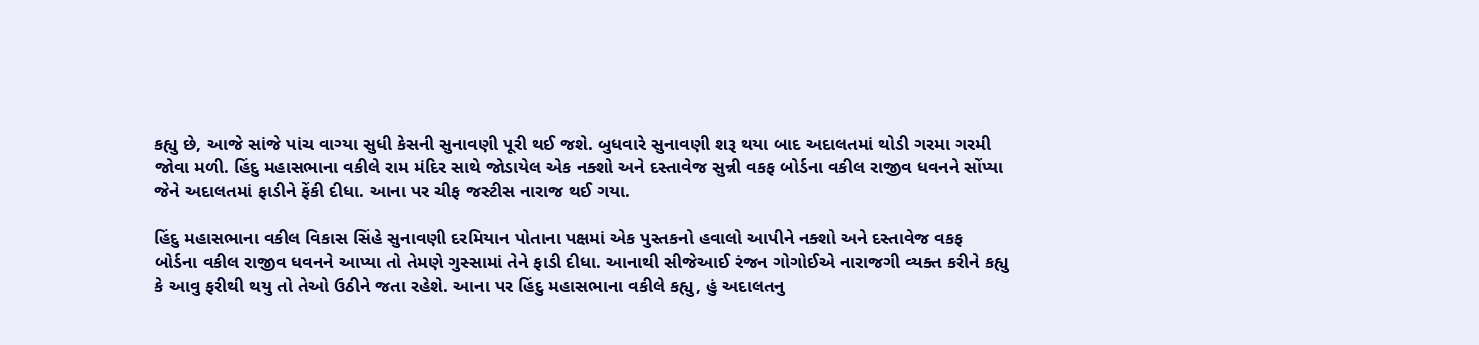કહ્યુ છે, આજે સાંજે પાંચ વાગ્યા સુધી કેસની સુનાવણી પૂરી થઈ જશે. બુધવારે સુનાવણી શરૂ થયા બાદ અદાલતમાં થોડી ગરમા ગરમી જોવા મળી. હિંદુ મહાસભાના વકીલે રામ મંદિર સાથે જોડાયેલ એક નક્શો અને દસ્તાવેજ સુન્ની વકફ બોર્ડના વકીલ રાજીવ ધવનને સોંપ્યા જેને અદાલતમાં ફાડીને ફેંકી દીધા. આના પર ચીફ જસ્ટીસ નારાજ થઈ ગયા.

હિંદુ મહાસભાના વકીલ વિકાસ સિંહે સુનાવણી દરમિયાન પોતાના પક્ષમાં એક પુસ્તકનો હવાલો આપીને નક્શો અને દસ્તાવેજ વકફ બોર્ડના વકીલ રાજીવ ધવનને આપ્યા તો તેમણે ગુસ્સામાં તેને ફાડી દીધા. આનાથી સીજેઆઈ રંજન ગોગોઈએ નારાજગી વ્યક્ત કરીને કહ્યુ કે આવુ ફરીથી થયુ તો તેઓ ઉઠીને જતા રહેશે. આના પર હિંદુ મહાસભાના વકીલે કહ્યુ, હું અદાલતનુ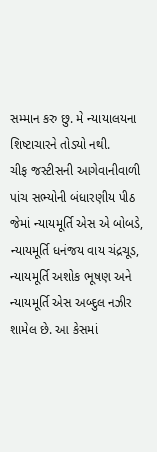સમ્માન કરુ છુ. મે ન્યાયાલયના શિષ્ટાચારને તોડ્યો નથી.
ચીફ જસ્ટીસની આગેવાનીવાળી પાંચ સભ્યોની બંધારણીય પીઠ જેમાં ન્યાયમૂર્તિ એસ એ બોબડે, ન્યાયમૂર્તિ ધનંજય વાય ચંદ્રચૂડ, ન્યાયમૂર્તિ અશોક ભૂષણ અને ન્યાયમૂર્તિ એસ અબ્દુલ નઝીર શામેલ છે. આ કેસમાં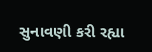સુનાવણી કરી રહ્યા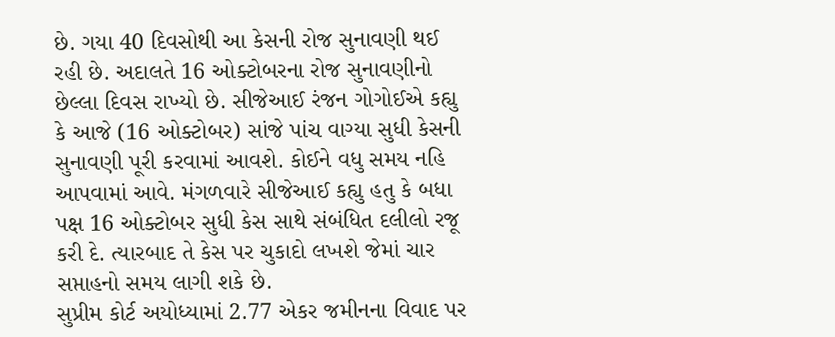છે. ગયા 40 દિવસોથી આ કેસની રોજ સુનાવણી થઈ રહી છે. અદાલતે 16 ઓક્ટોબરના રોજ સુનાવણીનો છેલ્લા દિવસ રાખ્યો છે. સીજેઆઈ રંજન ગોગોઈએ કહ્યુ કે આજે (16 ઓક્ટોબર) સાંજે પાંચ વાગ્યા સુધી કેસની સુનાવણી પૂરી કરવામાં આવશે. કોઈને વધુ સમય નહિ આપવામાં આવે. મંગળવારે સીજેઆઈ કહ્યુ હતુ કે બધા પક્ષ 16 ઓક્ટોબર સુધી કેસ સાથે સંબંધિત દલીલો રજૂ કરી દે. ત્યારબાદ તે કેસ પર ચુકાદો લખશે જેમાં ચાર સપ્તાહનો સમય લાગી શકે છે.
સુપ્રીમ કોર્ટ અયોધ્યામાં 2.77 એકર જમીનના વિવાદ પર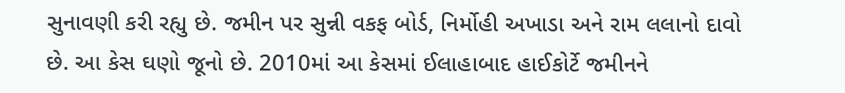સુનાવણી કરી રહ્યુ છે. જમીન પર સુન્ની વકફ બોર્ડ, નિર્મોહી અખાડા અને રામ લલાનો દાવો છે. આ કેસ ઘણો જૂનો છે. 2010માં આ કેસમાં ઈલાહાબાદ હાઈકોર્ટે જમીનને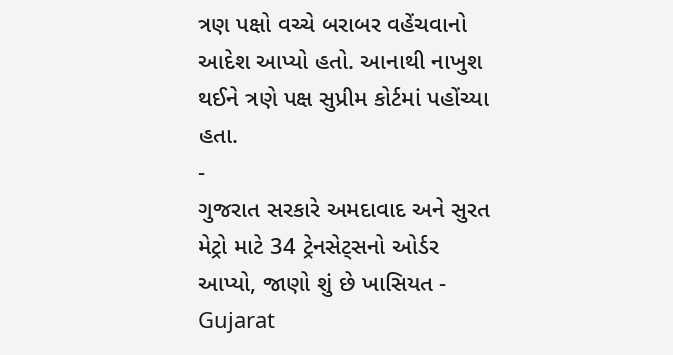ત્રણ પક્ષો વચ્ચે બરાબર વહેંચવાનો આદેશ આપ્યો હતો. આનાથી નાખુશ થઈને ત્રણે પક્ષ સુપ્રીમ કોર્ટમાં પહોંચ્યા હતા.
-
ગુજરાત સરકારે અમદાવાદ અને સુરત મેટ્રો માટે 34 ટ્રેનસેટ્સનો ઓર્ડર આપ્યો, જાણો શું છે ખાસિયત -
Gujarat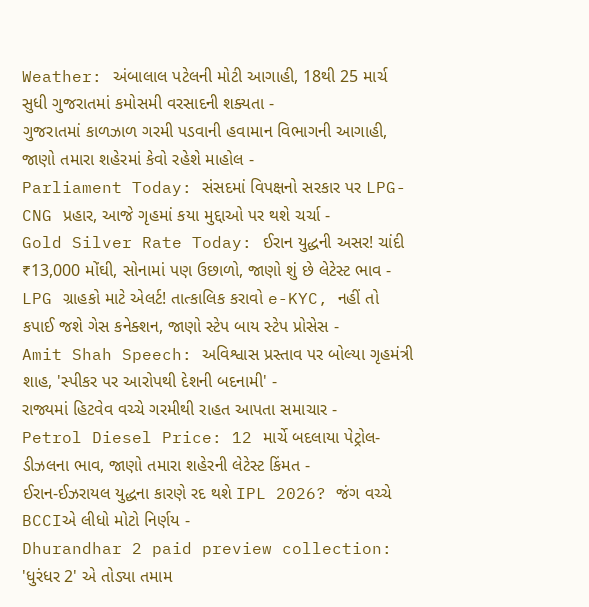Weather: અંબાલાલ પટેલની મોટી આગાહી, 18થી 25 માર્ચ સુધી ગુજરાતમાં કમોસમી વરસાદની શક્યતા -
ગુજરાતમાં કાળઝાળ ગરમી પડવાની હવામાન વિભાગની આગાહી, જાણો તમારા શહેરમાં કેવો રહેશે માહોલ -
Parliament Today: સંસદમાં વિપક્ષનો સરકાર પર LPG-CNG પ્રહાર, આજે ગૃહમાં કયા મુદ્દાઓ પર થશે ચર્ચા -
Gold Silver Rate Today: ઈરાન યુદ્ધની અસર! ચાંદી ₹13,000 મોંઘી, સોનામાં પણ ઉછાળો, જાણો શું છે લેટેસ્ટ ભાવ -
LPG ગ્રાહકો માટે એલર્ટ! તાત્કાલિક કરાવો e-KYC, નહીં તો કપાઈ જશે ગેસ કનેક્શન, જાણો સ્ટેપ બાય સ્ટેપ પ્રોસેસ -
Amit Shah Speech: અવિશ્વાસ પ્રસ્તાવ પર બોલ્યા ગૃહમંત્રી શાહ, 'સ્પીકર પર આરોપથી દેશની બદનામી' -
રાજ્યમાં હિટવેવ વચ્ચે ગરમીથી રાહત આપતા સમાચાર -
Petrol Diesel Price: 12 માર્ચે બદલાયા પેટ્રોલ-ડીઝલના ભાવ, જાણો તમારા શહેરની લેટેસ્ટ કિંમત -
ઈરાન-ઈઝરાયલ યુદ્ધના કારણે રદ થશે IPL 2026? જંગ વચ્ચે BCCIએ લીધો મોટો નિર્ણય -
Dhurandhar 2 paid preview collection: 'ધુરંધર 2' એ તોડ્યા તમામ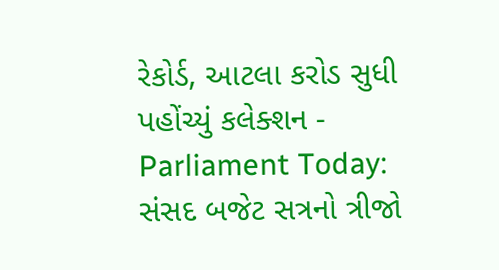રેકોર્ડ, આટલા કરોડ સુધી પહોંચ્યું કલેક્શન -
Parliament Today: સંસદ બજેટ સત્રનો ત્રીજો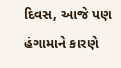દિવસ, આજે પણ હંગામાને કારણે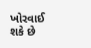ખોરવાઈ શકે છે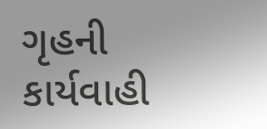ગૃહની કાર્યવાહી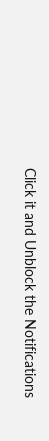Click it and Unblock the Notifications